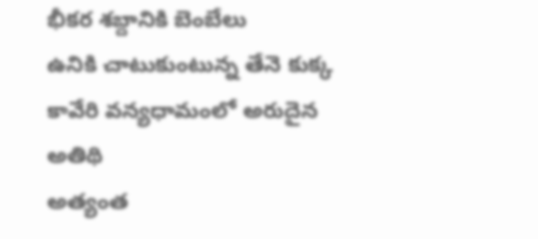భీకర శబ్దానికి బెంబేలు
ఉనికి చాటుకుంటున్న తేనె కుక్క
కావేరి వన్యధామంలో అరుదైన అతిథి
అత్యంత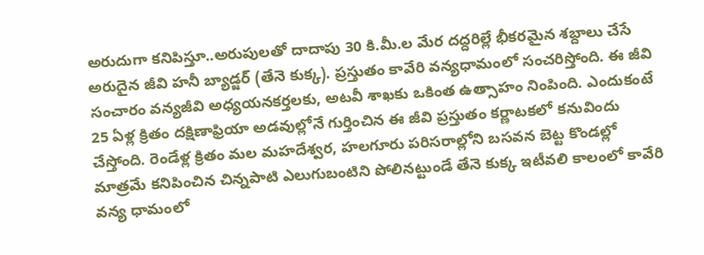అరుదుగా కనిపిస్తూ..అరుపులతో దాదాపు 30 కి.మీ.ల మేర దద్దరిల్లే భీకరమైన శబ్దాలు చేసే అరుదైన జీవి హనీ బ్యాడ్జర్ (తేనె కుక్క). ప్రస్తుతం కావేరి వన్యధామంలో సంచరిస్తోంది. ఈ జీవి సంచారం వన్యజీవి అధ్యయనకర్తలకు, అటవీ శాఖకు ఒకింత ఉత్సాహం నింపింది. ఎందుకంటే 25 ఏళ్ల క్రితం దక్షిణాఫ్రియా అడవుల్లోనే గుర్తించిన ఈ జీవి ప్రస్తుతం కర్ణాటకలో కనువిందు చేస్తోంది. రెండేళ్ల క్రితం మల మహదేశ్వర, హలగూరు పరిసరాల్లోని బసవన బెట్ట కొండల్లో మాత్రమే కనిపించిన చిన్నపాటి ఎలుగుబంటిని పోలినట్టుండే తేనె కుక్క ఇటీవలి కాలంలో కావేరి వన్య ధామంలో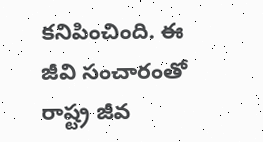కనిపించింది. ఈ జీవి సంచారంతో రాష్ట్ర జీవ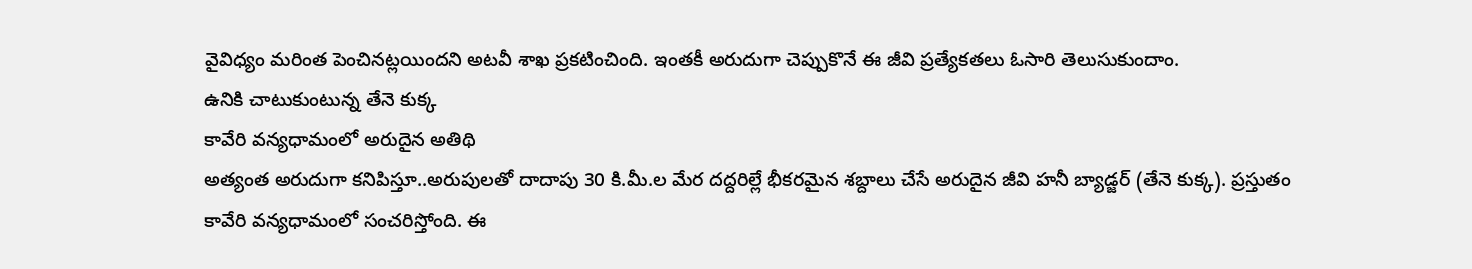వైవిధ్యం మరింత పెంచినట్లయిందని అటవీ శాఖ ప్రకటించింది. ఇంతకీ అరుదుగా చెప్పుకొనే ఈ జీవి ప్రత్యేకతలు ఓసారి తెలుసుకుందాం.
ఉనికి చాటుకుంటున్న తేనె కుక్క
కావేరి వన్యధామంలో అరుదైన అతిథి
అత్యంత అరుదుగా కనిపిస్తూ..అరుపులతో దాదాపు 30 కి.మీ.ల మేర దద్దరిల్లే భీకరమైన శబ్దాలు చేసే అరుదైన జీవి హనీ బ్యాడ్జర్ (తేనె కుక్క). ప్రస్తుతం కావేరి వన్యధామంలో సంచరిస్తోంది. ఈ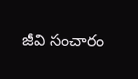జీవి సంచారం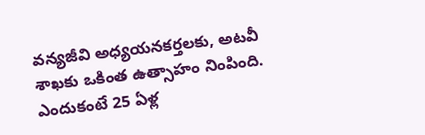వన్యజీవి అధ్యయనకర్తలకు, అటవీ శాఖకు ఒకింత ఉత్సాహం నింపింది. ఎందుకంటే 25 ఏళ్ల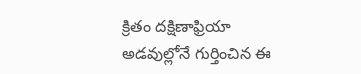క్రితం దక్షిణాఫ్రియా అడవుల్లోనే గుర్తించిన ఈ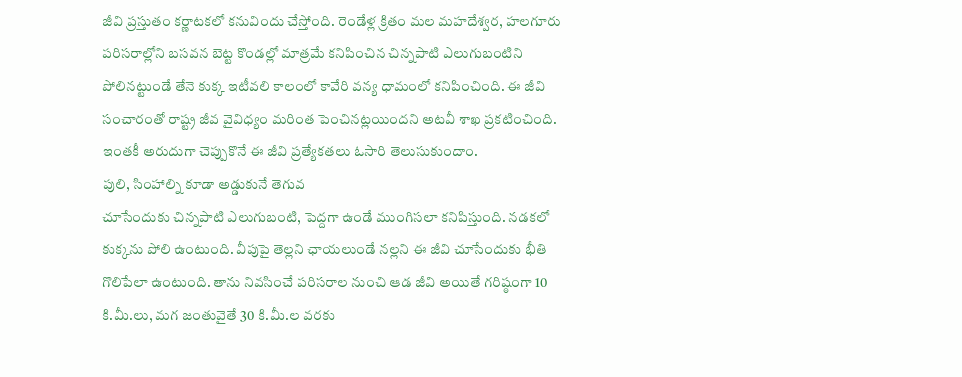జీవి ప్రస్తుతం కర్ణాటకలో కనువిందు చేస్తోంది. రెండేళ్ల క్రితం మల మహదేశ్వర, హలగూరు పరిసరాల్లోని బసవన బెట్ట కొండల్లో మాత్రమే కనిపించిన చిన్నపాటి ఎలుగుబంటిని పోలినట్టుండే తేనె కుక్క ఇటీవలి కాలంలో కావేరి వన్య ధామంలో కనిపించింది. ఈ జీవి సంచారంతో రాష్ట్ర జీవ వైవిధ్యం మరింత పెంచినట్లయిందని అటవీ శాఖ ప్రకటించింది. ఇంతకీ అరుదుగా చెప్పుకొనే ఈ జీవి ప్రత్యేకతలు ఓసారి తెలుసుకుందాం.
పులి, సింహాల్ని కూడా అడ్డుకునే తెగువ
చూసేందుకు చిన్నపాటి ఎలుగుబంటి, పెద్దగా ఉండే ముంగిసలా కనిపిస్తుంది. నడకలో కుక్కను పోలి ఉంటుంది. వీపుపై తెల్లని ఛాయలుండే నల్లని ఈ జీవి చూసేందుకు భీతి గొలిపేలా ఉంటుంది. తాను నివసించే పరిసరాల నుంచి ఆడ జీవి అయితే గరిష్ఠంగా 10 కి.మీ.లు, మగ జంతువైతే 30 కి.మీ.ల వరకు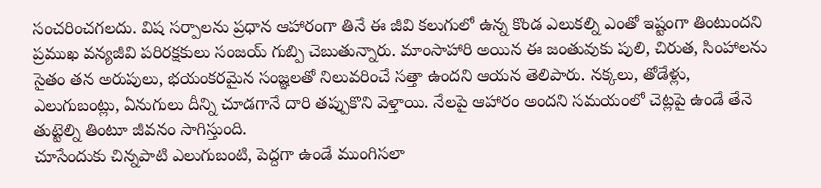సంచరించగలదు. విష సర్పాలను ప్రధాన ఆహారంగా తినే ఈ జీవి కలుగులో ఉన్న కొండ ఎలుకల్ని ఎంతో ఇష్టంగా తింటుందని ప్రముఖ వన్యజీవి పరిరక్షకులు సంజయ్ గుబ్పి చెబుతున్నారు. మాంసాహారి అయిన ఈ జంతువుకు పులి, చిరుత, సింహాలను సైతం తన అరుపులు, భయంకరమైన సంజ్ఞలతో నిలువరించే సత్తా ఉందని ఆయన తెలిపారు. నక్కలు, తోడేళ్లు, ఎలుగుబంట్లు, ఏనుగులు దీన్ని చూడగానే దారి తప్పుకొని వెళ్తాయి. నేలపై ఆహారం అందని సమయంలో చెట్లపై ఉండే తేనె తుట్టెల్ని తింటూ జీవనం సాగిస్తుంది.
చూసేందుకు చిన్నపాటి ఎలుగుబంటి, పెద్దగా ఉండే ముంగిసలా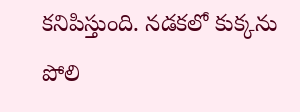కనిపిస్తుంది. నడకలో కుక్కను పోలి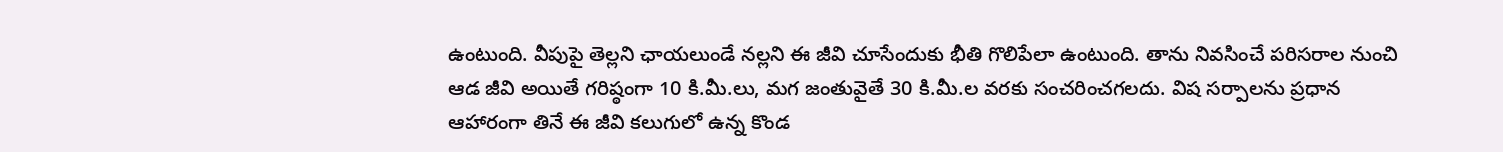ఉంటుంది. వీపుపై తెల్లని ఛాయలుండే నల్లని ఈ జీవి చూసేందుకు భీతి గొలిపేలా ఉంటుంది. తాను నివసించే పరిసరాల నుంచి ఆడ జీవి అయితే గరిష్ఠంగా 10 కి.మీ.లు, మగ జంతువైతే 30 కి.మీ.ల వరకు సంచరించగలదు. విష సర్పాలను ప్రధాన ఆహారంగా తినే ఈ జీవి కలుగులో ఉన్న కొండ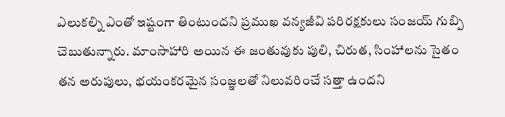ఎలుకల్ని ఎంతో ఇష్టంగా తింటుందని ప్రముఖ వన్యజీవి పరిరక్షకులు సంజయ్ గుబ్పి చెబుతున్నారు. మాంసాహారి అయిన ఈ జంతువుకు పులి, చిరుత, సింహాలను సైతం తన అరుపులు, భయంకరమైన సంజ్ఞలతో నిలువరించే సత్తా ఉందని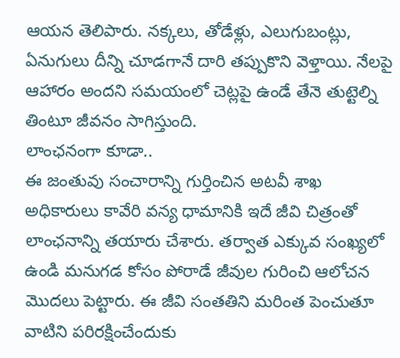ఆయన తెలిపారు. నక్కలు, తోడేళ్లు, ఎలుగుబంట్లు, ఏనుగులు దీన్ని చూడగానే దారి తప్పుకొని వెళ్తాయి. నేలపై ఆహారం అందని సమయంలో చెట్లపై ఉండే తేనె తుట్టెల్ని తింటూ జీవనం సాగిస్తుంది.
లాంఛనంగా కూడా..
ఈ జంతువు సంచారాన్ని గుర్తించిన అటవీ శాఖ అధికారులు కావేరి వన్య ధామానికి ఇదే జీవి చిత్రంతో లాంఛనాన్ని తయారు చేశారు. తర్వాత ఎక్కువ సంఖ్యలో ఉండి మనుగడ కోసం పోరాడే జీవుల గురించి ఆలోచన మొదలు పెట్టారు. ఈ జీవి సంతతిని మరింత పెంచుతూ వాటిని పరిరక్షించేందుకు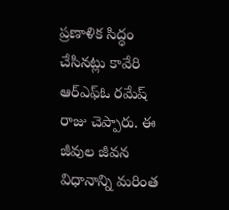ప్రణాళిక సిద్ధం చేసినట్లు కావేరి ఆర్ఎఫ్ఓ రమేష్ రాజు చెప్పారు. ఈ జీవుల జీవన విధానాన్ని మరింత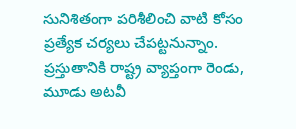సునిశితంగా పరిశీలించి వాటి కోసం ప్రత్యేక చర్యలు చేపట్టనున్నాం. ప్రస్తుతానికి రాష్ట్ర వ్యాప్తంగా రెండు, మూడు అటవీ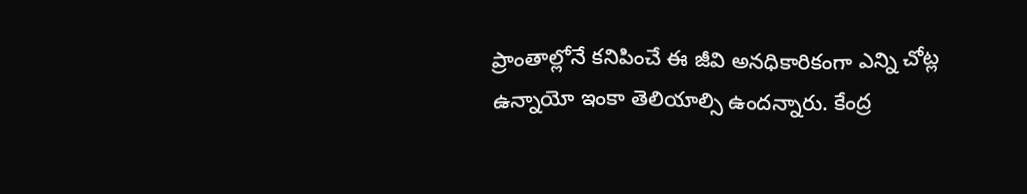ప్రాంతాల్లోనే కనిపించే ఈ జీవి అనధికారికంగా ఎన్ని చోట్ల ఉన్నాయో ఇంకా తెలియాల్సి ఉందన్నారు. కేంద్ర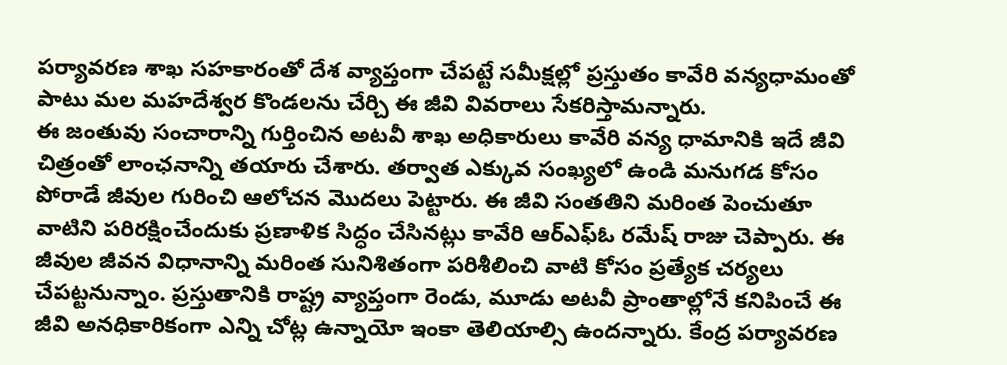పర్యావరణ శాఖ సహకారంతో దేశ వ్యాప్తంగా చేపట్టే సమీక్షల్లో ప్రస్తుతం కావేరి వన్యధామంతో పాటు మల మహదేశ్వర కొండలను చేర్చి ఈ జీవి వివరాలు సేకరిస్తామన్నారు.
ఈ జంతువు సంచారాన్ని గుర్తించిన అటవీ శాఖ అధికారులు కావేరి వన్య ధామానికి ఇదే జీవి చిత్రంతో లాంఛనాన్ని తయారు చేశారు. తర్వాత ఎక్కువ సంఖ్యలో ఉండి మనుగడ కోసం పోరాడే జీవుల గురించి ఆలోచన మొదలు పెట్టారు. ఈ జీవి సంతతిని మరింత పెంచుతూ వాటిని పరిరక్షించేందుకు ప్రణాళిక సిద్ధం చేసినట్లు కావేరి ఆర్ఎఫ్ఓ రమేష్ రాజు చెప్పారు. ఈ జీవుల జీవన విధానాన్ని మరింత సునిశితంగా పరిశీలించి వాటి కోసం ప్రత్యేక చర్యలు చేపట్టనున్నాం. ప్రస్తుతానికి రాష్ట్ర వ్యాప్తంగా రెండు, మూడు అటవీ ప్రాంతాల్లోనే కనిపించే ఈ జీవి అనధికారికంగా ఎన్ని చోట్ల ఉన్నాయో ఇంకా తెలియాల్సి ఉందన్నారు. కేంద్ర పర్యావరణ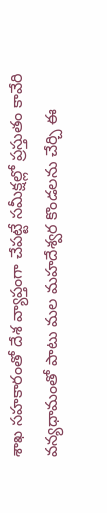శాఖ సహకారంతో దేశ వ్యాప్తంగా చేపట్టే సమీక్షల్లో ప్రస్తుతం కావేరి వన్యధామంతో పాటు మల మహదేశ్వర కొండలను చేర్చి ఈ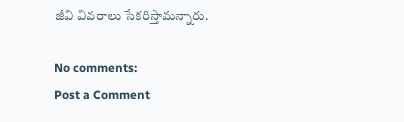జీవి వివరాలు సేకరిస్తామన్నారు.

No comments:
Post a Comment